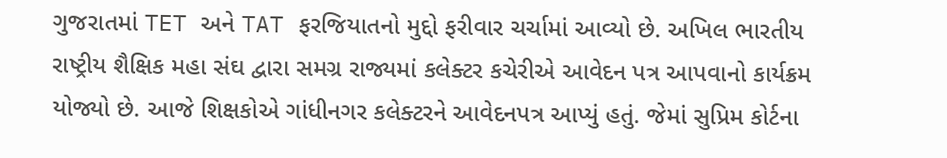ગુજરાતમાં TET અને TAT ફરજિયાતનો મુદ્દો ફરીવાર ચર્ચામાં આવ્યો છે. અખિલ ભારતીય રાષ્ટ્રીય શૈક્ષિક મહા સંઘ દ્વારા સમગ્ર રાજ્યમાં કલેક્ટર કચેરીએ આવેદન પત્ર આપવાનો કાર્યક્રમ યોજ્યો છે. આજે શિક્ષકોએ ગાંધીનગર કલેક્ટરને આવેદનપત્ર આપ્યું હતું. જેમાં સુપ્રિમ કોર્ટના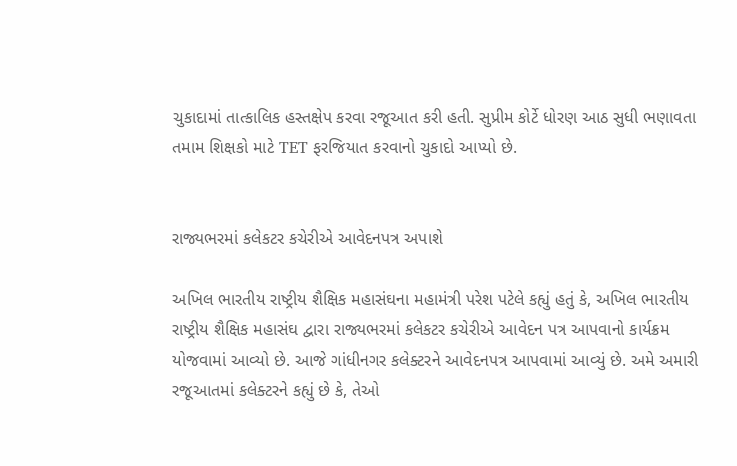ચુકાદામાં તાત્કાલિક હસ્તક્ષેપ કરવા રજૂઆત કરી હતી. સુપ્રીમ કોર્ટે ધોરણ આઠ સુધી ભણાવતા તમામ શિક્ષકો માટે TET ફરજિયાત કરવાનો ચુકાદો આપ્યો છે.


રાજ્યભરમાં કલેકટર કચેરીએ આવેદનપત્ર અપાશે

અખિલ ભારતીય રાષ્ટ્રીય શૈક્ષિક મહાસંઘના મહામંત્રી પરેશ પટેલે કહ્યું હતું કે, અખિલ ભારતીય રાષ્ટ્રીય શૈક્ષિક મહાસંઘ દ્વારા રાજ્યભરમાં કલેકટર કચેરીએ આવેદન પત્ર આપવાનો કાર્યક્રમ યોજવામાં આવ્યો છે. આજે ગાંધીનગર કલેક્ટરને આવેદનપત્ર આપવામાં આવ્યું છે. અમે અમારી રજૂઆતમાં કલેક્ટરને કહ્યું છે કે, તેઓ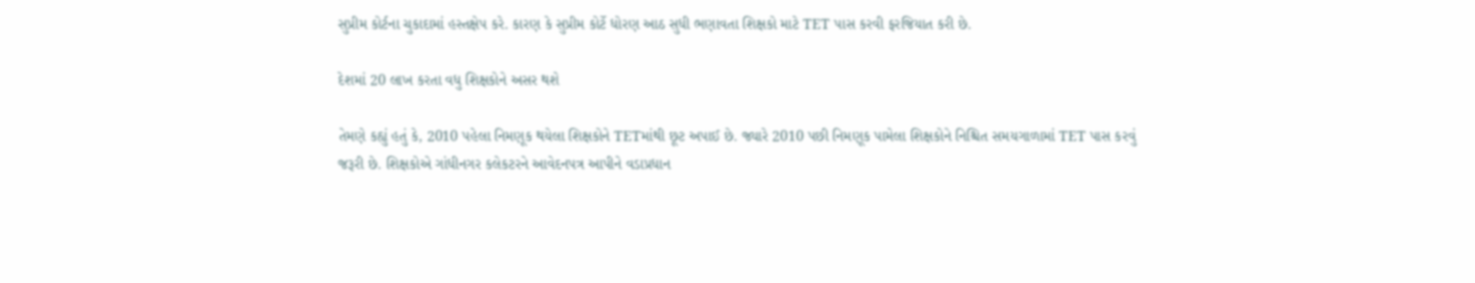સુપ્રીમ કોર્ટના ચુકાદામાં હસ્તક્ષેપ કરે. કારણ કે સુપ્રીમ કોર્ટે ધોરણ આઠ સુધી ભણાવતા શિક્ષકો માટે TET પાસ કરવી ફરજિયાત કરી છે.

દેશમાં 20 લાખ કરતા વધુ શિક્ષકોને અસર થશે

તેમણે કહ્યું હતું કે, 2010 પહેલા નિમણૂક થયેલા શિક્ષકોને TETમાંથી છૂટ અપાઈ છે. જ્યારે 2010 પછી નિમણૂક પામેલા શિક્ષકોને નિશ્ચિત સમયગાળામાં TET પાસ કરવું જરૂરી છે. શિક્ષકોએ ગાંધીનગર કલેકટરને આવેદનપત્ર આપીને વડાપ્રધાન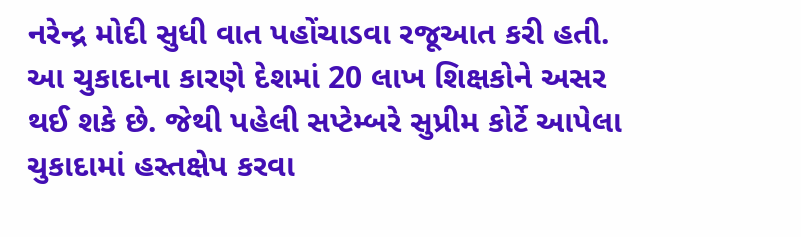નરેન્દ્ર મોદી સુધી વાત પહોંચાડવા રજૂઆત કરી હતી. આ ચુકાદાના કારણે દેશમાં 20 લાખ શિક્ષકોને અસર થઈ શકે છે. જેથી પહેલી સપ્ટેમ્બરે સુપ્રીમ કોર્ટે આપેલા ચુકાદામાં હસ્તક્ષેપ કરવા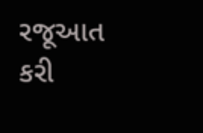રજૂઆત કરી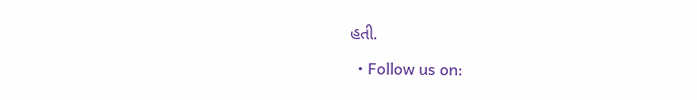હતી.

  • Follow us on: